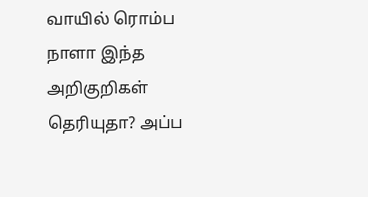வாயில் ரொம்ப நாளா இந்த அறிகுறிகள் தெரியுதா? அப்ப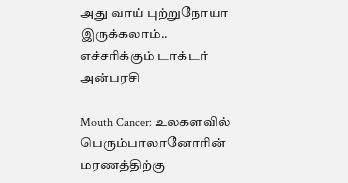அது வாய் புற்றுநோயா இருக்கலாம்.. எச்சரிக்கும் டாக்டர் அன்பரசி

Mouth Cancer: உலகளவில் பெரும்பாலானோரின் மரணத்திற்கு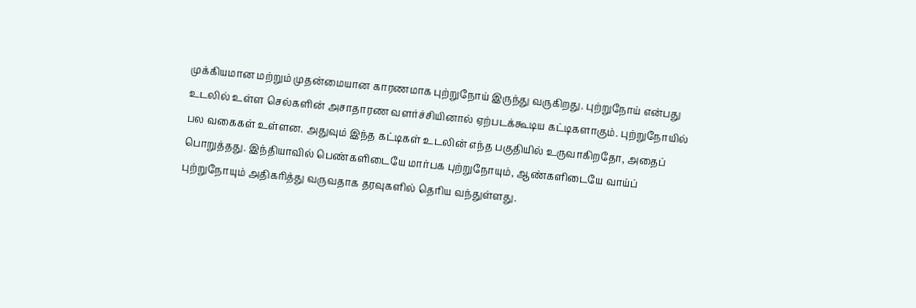முக்கியமான மற்றும் முதன்மையான காரணமாக புற்றுநோய் இருந்து வருகிறது. புற்றுநோய் என்பது உடலில் உள்ள செல்களின் அசாதாரண வளர்ச்சியினால் ஏற்படக்கூடிய கட்டிகளாகும். புற்றுநோயில் பல வகைகள் உள்ளன. அதுவும் இந்த கட்டிகள் உடலின் எந்த பகுதியில் உருவாகிறதோ, அதைப் பொறுத்தது. இந்தியாவில் பெண்களிடையே மார்பக புற்றுநோயும், ஆண்களிடையே வாய்ப் புற்றுநோயும் அதிகரித்து வருவதாக தரவுகளில் தெரிய வந்துள்ளது.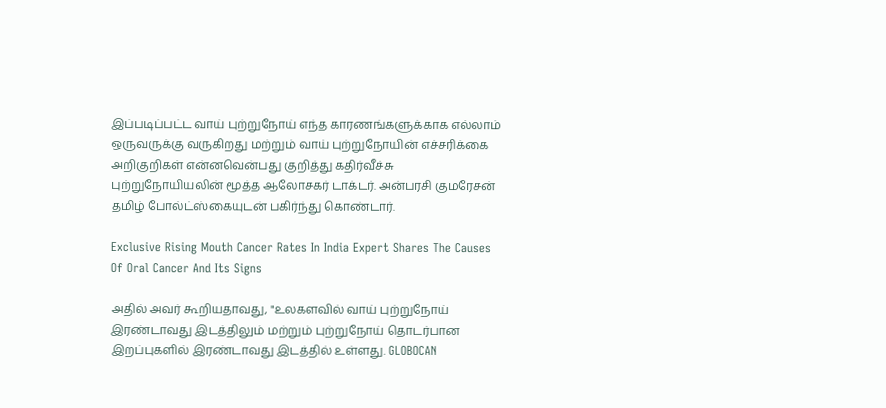இப்படிப்பட்ட வாய் புற்றுநோய் எந்த காரணங்களுக்காக எல்லாம் ஒருவருக்கு வருகிறது மற்றும் வாய் புற்றுநோயின் எச்சரிக்கை அறிகுறிகள் என்னவென்பது குறித்து கதிர்வீச்சு புற்றுநோயியலின் மூத்த ஆலோசகர் டாக்டர். அன்பரசி குமரேசன் தமிழ் போல்ட்ஸ்கையுடன் பகிர்ந்து கொண்டார்.

Exclusive Rising Mouth Cancer Rates In India Expert Shares The Causes Of Oral Cancer And Its Signs

அதில் அவர் கூறியதாவது, "உலகளவில் வாய் புற்றுநோய் இரண்டாவது இடத்திலும் மற்றும் புற்றுநோய் தொடர்பான இறப்புகளில் இரண்டாவது இடத்தில் உள்ளது. GLOBOCAN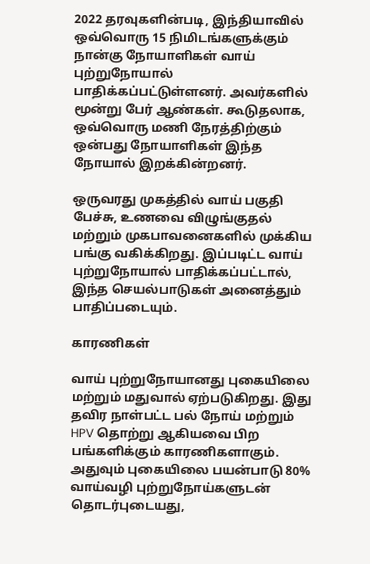2022 தரவுகளின்படி, இந்தியாவில் ஒவ்வொரு 15 நிமிடங்களுக்கும் நான்கு நோயாளிகள் வாய் புற்றுநோயால் பாதிக்கப்பட்டுள்ளனர். அவர்களில் மூன்று பேர் ஆண்கள். கூடுதலாக, ஒவ்வொரு மணி நேரத்திற்கும் ஒன்பது நோயாளிகள் இந்த நோயால் இறக்கின்றனர்.

ஒருவரது முகத்தில் வாய் பகுதி பேச்சு, உணவை விழுங்குதல் மற்றும் முகபாவனைகளில் முக்கிய பங்கு வகிக்கிறது. இப்படிட்ட வாய் புற்றுநோயால் பாதிக்கப்பட்டால், இந்த செயல்பாடுகள் அனைத்தும் பாதிப்படையும்.

காரணிகள்

வாய் புற்றுநோயானது புகையிலை மற்றும் மதுவால் ஏற்படுகிறது. இது தவிர நாள்பட்ட பல் நோய் மற்றும் HPV தொற்று ஆகியவை பிற பங்களிக்கும் காரணிகளாகும். அதுவும் புகையிலை பயன்பாடு 80% வாய்வழி புற்றுநோய்களுடன் தொடர்புடையது,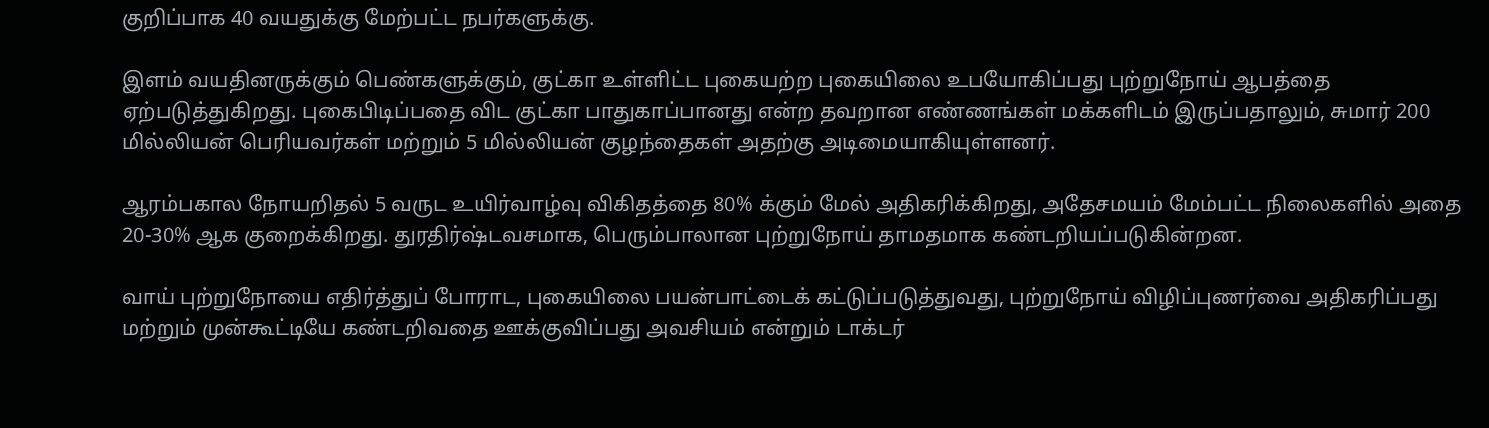குறிப்பாக 40 வயதுக்கு மேற்பட்ட நபர்களுக்கு.

இளம் வயதினருக்கும் பெண்களுக்கும், குட்கா உள்ளிட்ட புகையற்ற புகையிலை உபயோகிப்பது புற்றுநோய் ஆபத்தை ஏற்படுத்துகிறது. புகைபிடிப்பதை விட குட்கா பாதுகாப்பானது என்ற தவறான எண்ணங்கள் மக்களிடம் இருப்பதாலும், சுமார் 200 மில்லியன் பெரியவர்கள் மற்றும் 5 மில்லியன் குழந்தைகள் அதற்கு அடிமையாகியுள்ளனர்.

ஆரம்பகால நோயறிதல் 5 வருட உயிர்வாழ்வு விகிதத்தை 80% க்கும் மேல் அதிகரிக்கிறது, அதேசமயம் மேம்பட்ட நிலைகளில் அதை 20-30% ஆக குறைக்கிறது. துரதிர்ஷ்டவசமாக, பெரும்பாலான புற்றுநோய் தாமதமாக கண்டறியப்படுகின்றன.

வாய் புற்றுநோயை எதிர்த்துப் போராட, புகையிலை பயன்பாட்டைக் கட்டுப்படுத்துவது, புற்றுநோய் விழிப்புணர்வை அதிகரிப்பது மற்றும் முன்கூட்டியே கண்டறிவதை ஊக்குவிப்பது அவசியம் என்றும் டாக்டர்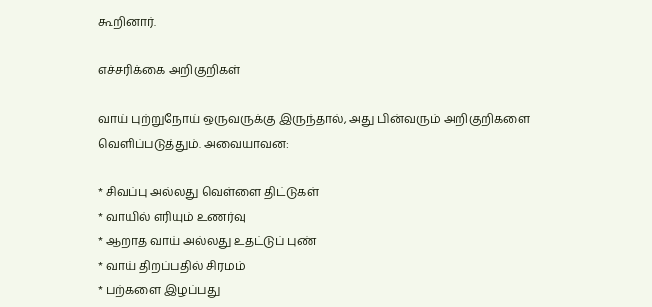கூறினார்.

எச்சரிக்கை அறிகுறிகள்

வாய் புற்றுநோய் ஒருவருக்கு இருந்தால், அது பின்வரும் அறிகுறிகளை வெளிப்படுத்தும். அவையாவன:

* சிவப்பு அல்லது வெள்ளை திட்டுகள்
* வாயில் எரியும் உணர்வு
* ஆறாத வாய் அல்லது உதட்டுப் புண்
* வாய் திறப்பதில் சிரமம்
* பற்களை இழப்பது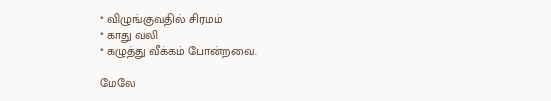* விழுங்குவதில் சிரமம்
* காது வலி
* கழுத்து வீக்கம் போன்றவை.

மேலே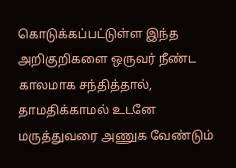கொடுக்கப்பட்டுள்ள இந்த அறிகுறிகளை ஒருவர் நீண்ட காலமாக சந்தித்தால், தாமதிக்காமல் உடனே மருத்துவரை அணுக வேண்டும்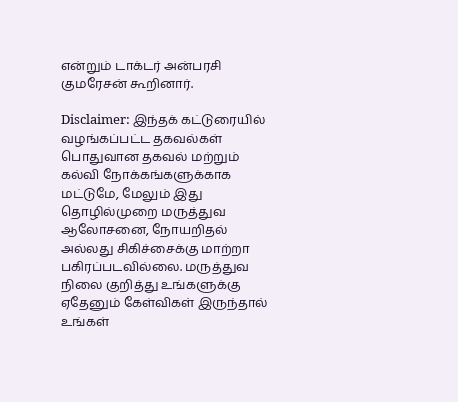என்றும் டாக்டர் அன்பரசி குமரேசன் கூறினார்.

Disclaimer: இந்தக் கட்டுரையில் வழங்கப்பட்ட தகவல்கள் பொதுவான தகவல் மற்றும் கல்வி நோக்கங்களுக்காக மட்டுமே, மேலும் இது தொழில்முறை மருத்துவ ஆலோசனை, நோயறிதல் அல்லது சிகிச்சைக்கு மாற்றா பகிரப்படவில்லை. மருத்துவ நிலை குறித்து உங்களுக்கு ஏதேனும் கேள்விகள் இருந்தால் உங்கள்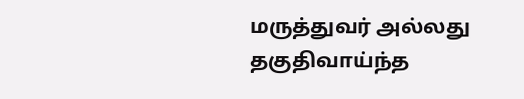மருத்துவர் அல்லது தகுதிவாய்ந்த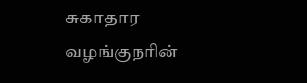சுகாதார வழங்குநரின்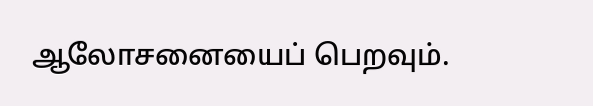ஆலோசனையைப் பெறவும்.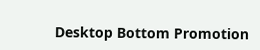Desktop Bottom Promotion